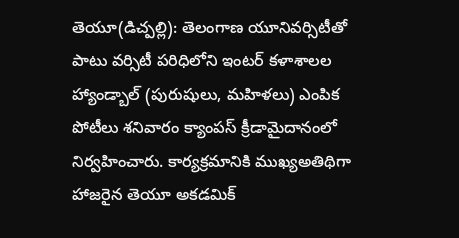తెయూ(డిచ్పల్లి): తెలంగాణ యూనివర్సిటీతో పాటు వర్సిటీ పరిధిలోని ఇంటర్ కళాశాలల హ్యాండ్బాల్ (పురుషులు, మహిళలు) ఎంపిక పోటీలు శనివారం క్యాంపస్ క్రీడామైదానంలో నిర్వహించారు. కార్యక్రమానికి ముఖ్యఅతిథిగా హాజరైన తెయూ అకడమిక్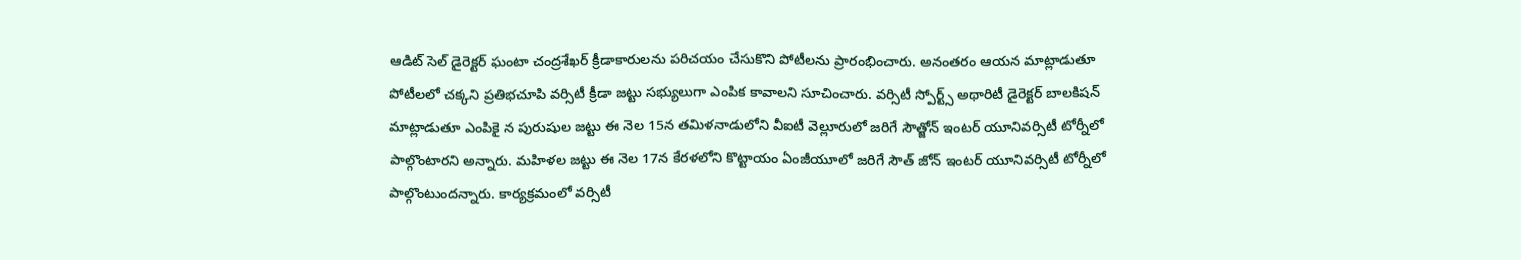ఆడిట్ సెల్ డైరెక్టర్ ఘంటా చంద్రశేఖర్ క్రీడాకారులను పరిచయం చేసుకొని పోటీలను ప్రారంభించారు. అనంతరం ఆయన మాట్లాడుతూ పోటీలలో చక్కని ప్రతిభచూపి వర్సిటీ క్రీడా జట్టు సభ్యులుగా ఎంపిక కావాలని సూచించారు. వర్సిటీ స్పోర్ట్స్ అథారిటీ డైరెక్టర్ బాలకిషన్ మాట్లాడుతూ ఎంపికై న పురుషుల జట్టు ఈ నెల 15న తమిళనాడులోని వీఐటీ వెల్లూరులో జరిగే సౌత్జోన్ ఇంటర్ యూనివర్సిటీ టోర్నీలో పాల్గొంటారని అన్నారు. మహిళల జట్టు ఈ నెల 17న కేరళలోని కొట్టాయం ఏంజీయూలో జరిగే సౌత్ జోన్ ఇంటర్ యూనివర్సిటీ టోర్నీలో పాల్గొంటుందన్నారు. కార్యక్రమంలో వర్సిటీ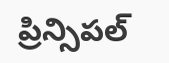ప్రిన్సిపల్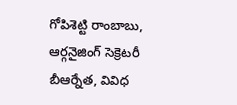గోపిశెట్టి రాంబాబు, ఆర్గనైజింగ్ సెక్రెటరీ బీఆర్నేత, వివిధ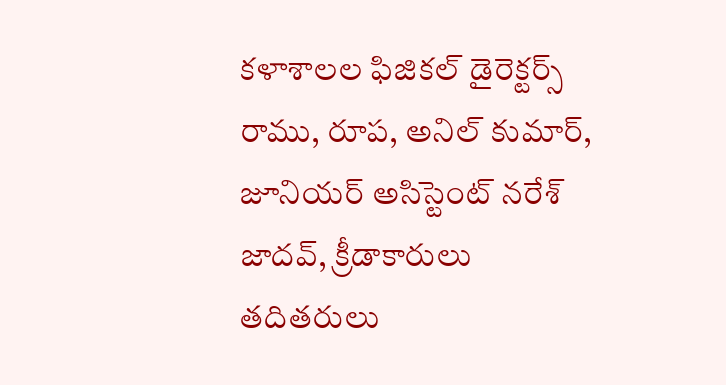కళాశాలల ఫిజికల్ డైరెక్టర్స్ రాము, రూప, అనిల్ కుమార్, జూనియర్ అసిస్టెంట్ నరేశ్ జాదవ్, క్రీడాకారులు తదితరులు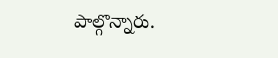పాల్గొన్నారు.